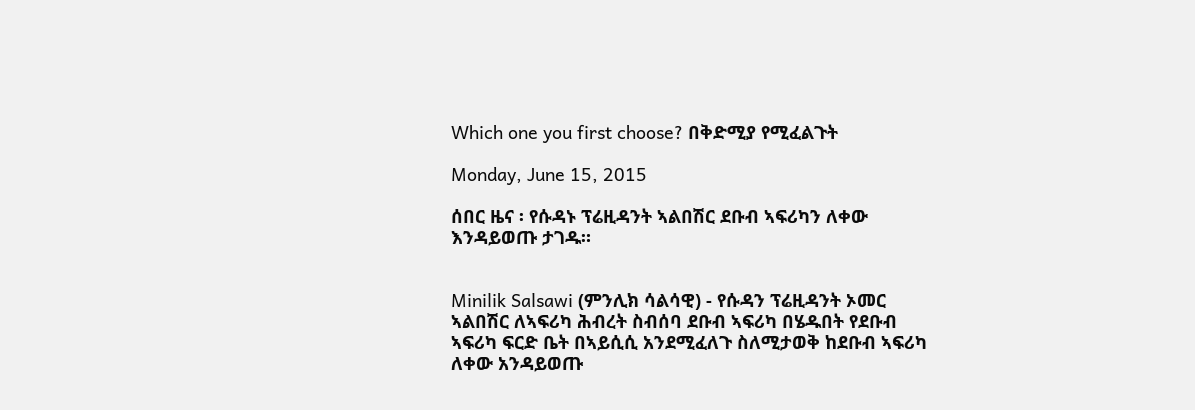Which one you first choose? በቅድሚያ የሚፈልጉት

Monday, June 15, 2015

ሰበር ዜና ፡ የሱዳኑ ፕሬዚዳንት ኣልበሽር ደቡብ ኣፍሪካን ለቀው እንዳይወጡ ታገዱ።


Minilik Salsawi (ምንሊክ ሳልሳዊ) - የሱዳን ፕሬዚዳንት ኦመር ኣልበሽር ለኣፍሪካ ሕብረት ስብሰባ ደቡብ ኣፍሪካ በሄዱበት የደቡብ ኣፍሪካ ፍርድ ቤት በኣይሲሲ አንደሚፈለጉ ስለሚታወቅ ከደቡብ ኣፍሪካ ለቀው አንዳይወጡ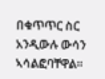በቁጥጥር ስር አንዲውሉ ውሳን ኣሳልፎባቸዋል።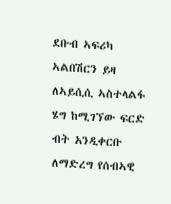ደቡብ ኣፍሪካ ኣልበሽርን ይዛ ለኣይሲሲ ኣስተላልፋ ሄግ ከሚገኘው ፍርድ ብት አንዲቀርቡ ለማድረግ የሰብኣዊ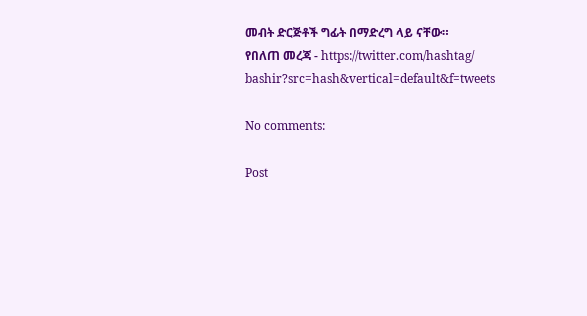መብት ድርጅቶች ግፊት በማድረግ ላይ ናቸው።
የበለጠ መረጃ - https://twitter.com/hashtag/
bashir?src=hash&vertical=default&f=tweets

No comments:

Post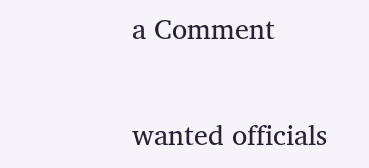a Comment

wanted officials